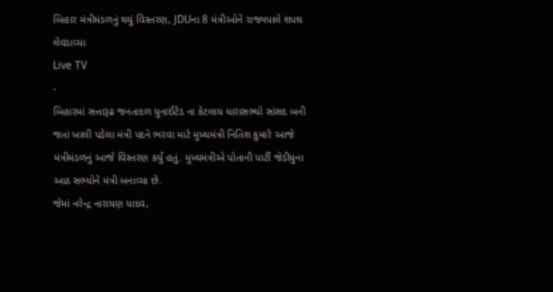બિહાર મંત્રીમંડળનું થયું વિસ્તરણ, JDUના 8 મંત્રીઓને રાજ્યપાલે શપથ લેવડાવ્યા
Live TV
-
બિહારમાં સત્તારૂઢ જનતાદળ યુનાઈટેડ ના કેટલાય ધારાસભ્યો સાંસદ બની જતાં ખાલી પડેલા મંત્રી પદને ભરવા માટે મુખ્યમંત્રી નિતિશ કુમારે આજે મંત્રીમંડળનું આજે વિસ્તરણ કર્યું હતું. મુખ્યમંત્રીએ પોતાની પાર્ટી જેડીયુના આઠ સભ્યોને મંત્રી બનાવ્યા છે.
જેમાં નરેન્દ્ર નારાયણ યાદવ,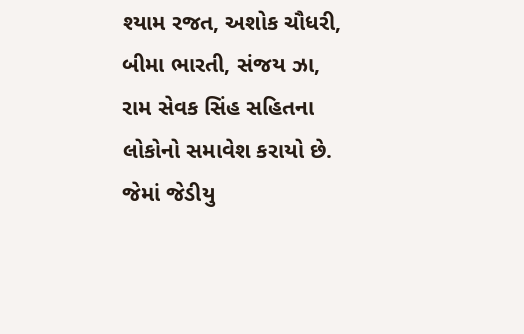શ્યામ રજત, અશોક ચૌધરી, બીમા ભારતી, સંજય ઝા, રામ સેવક સિંહ સહિતના લોકોનો સમાવેશ કરાયો છે. જેમાં જેડીયુ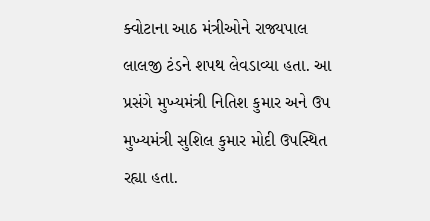ક્વોટાના આઠ મંત્રીઓને રાજ્યપાલ લાલજી ટંડને શપથ લેવડાવ્યા હતા. આ પ્રસંગે મુખ્યમંત્રી નિતિશ કુમાર અને ઉપ મુખ્યમંત્રી સુશિલ કુમાર મોદી ઉપસ્થિત રહ્યા હતા.